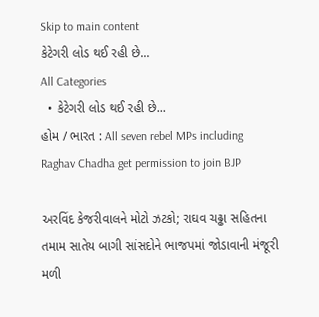Skip to main content
કેટેગરી લોડ થઈ રહી છે...
All Categories
  • કેટેગરી લોડ થઈ રહી છે...
હોમ / ભારત : All seven rebel MPs including Raghav Chadha get permission to join BJP

અરવિંદ કેજરીવાલને મોટો ઝટકો; રાઘવ ચઢ્ઢા સહિતના તમામ સાતેય બાગી સાંસદોને ભાજપમાં જોડાવાની મંજૂરી મળી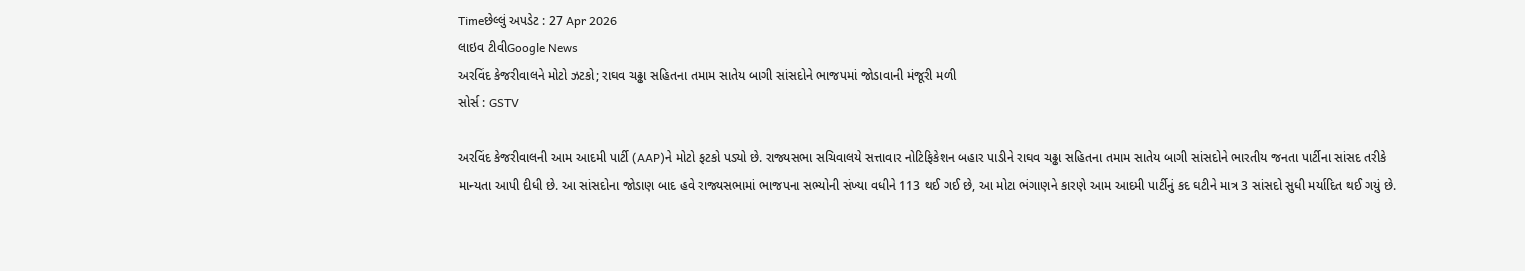Timeછેલ્લું અપડેટ : 27 Apr 2026
લાઇવ ટીવીGoogle News
અરવિંદ કેજરીવાલને મોટો ઝટકો; રાઘવ ચઢ્ઢા સહિતના તમામ સાતેય બાગી સાંસદોને ભાજપમાં જોડાવાની મંજૂરી મળી
સોર્સ : GSTV

અરવિંદ કેજરીવાલની આમ આદમી પાર્ટી (AAP)ને મોટો ફટકો પડ્યો છે. રાજ્યસભા સચિવાલયે સત્તાવાર નોટિફિકેશન બહાર પાડીને રાઘવ ચઢ્ઢા સહિતના તમામ સાતેય બાગી સાંસદોને ભારતીય જનતા પાર્ટીના સાંસદ તરીકે માન્યતા આપી દીધી છે. આ સાંસદોના જોડાણ બાદ હવે રાજ્યસભામાં ભાજપના સભ્યોની સંખ્યા વધીને 113 થઈ ગઈ છે, આ મોટા ભંગાણને કારણે આમ આદમી પાર્ટીનું કદ ઘટીને માત્ર 3 સાંસદો સુધી મર્યાદિત થઈ ગયું છે.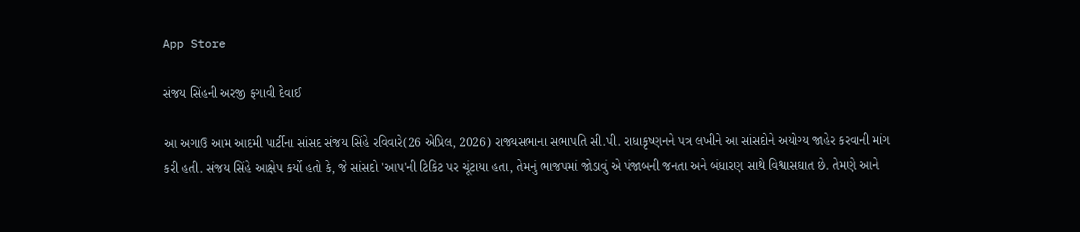App Store

સંજય સિંહની અરજી ફગાવી દેવાઈ

આ અગાઉ આમ આદમી પાર્ટીના સાંસદ સંજય સિંહે રવિવારે(26 એપ્રિલ, 2026) રાજ્યસભાના સભાપતિ સી.પી. રાધાકૃષ્ણનને પત્ર લખીને આ સાંસદોને અયોગ્ય જાહેર કરવાની માંગ કરી હતી. સંજય સિંહે આક્ષેપ કર્યો હતો કે, જે સાંસદો 'આપ'ની ટિકિટ પર ચૂંટાયા હતા, તેમનું ભાજપમાં જોડાવું એ પંજાબની જનતા અને બંધારણ સાથે વિશ્વાસઘાત છે. તેમણે આને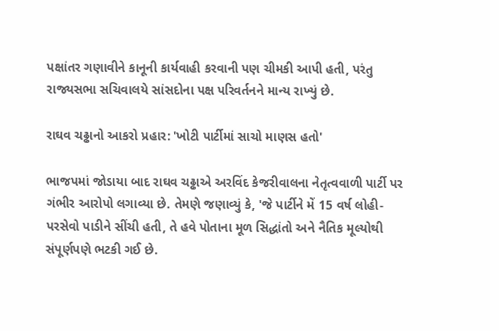પક્ષાંતર ગણાવીને કાનૂની કાર્યવાહી કરવાની પણ ચીમકી આપી હતી, પરંતુ રાજ્યસભા સચિવાલયે સાંસદોના પક્ષ પરિવર્તનને માન્ય રાખ્યું છે.

રાઘવ ચઢ્ઢાનો આકરો પ્રહાર: 'ખોટી પાર્ટીમાં સાચો માણસ હતો'

ભાજપમાં જોડાયા બાદ રાઘવ ચઢ્ઢાએ અરવિંદ કેજરીવાલના નેતૃત્વવાળી પાર્ટી પર ગંભીર આરોપો લગાવ્યા છે. તેમણે જણાવ્યું કે, 'જે પાર્ટીને મેં 15 વર્ષ લોહી-પરસેવો પાડીને સીંચી હતી, તે હવે પોતાના મૂળ સિદ્ધાંતો અને નૈતિક મૂલ્યોથી સંપૂર્ણપણે ભટકી ગઈ છે.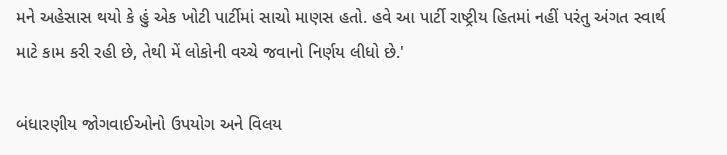મને અહેસાસ થયો કે હું એક ખોટી પાર્ટીમાં સાચો માણસ હતો. હવે આ પાર્ટી રાષ્ટ્રીય હિતમાં નહીં પરંતુ અંગત સ્વાર્થ માટે કામ કરી રહી છે, તેથી મેં લોકોની વચ્ચે જવાનો નિર્ણય લીધો છે.'

બંધારણીય જોગવાઈઓનો ઉપયોગ અને વિલય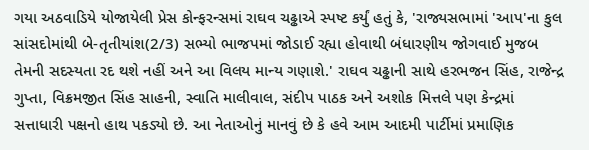ગયા અઠવાડિયે યોજાયેલી પ્રેસ કોન્ફરન્સમાં રાઘવ ચઢ્ઢાએ સ્પષ્ટ કર્યું હતું કે, 'રાજ્યસભામાં 'આપ'ના કુલ સાંસદોમાંથી બે-તૃતીયાંશ(2/3) સભ્યો ભાજપમાં જોડાઈ રહ્યા હોવાથી બંધારણીય જોગવાઈ મુજબ તેમની સદસ્યતા રદ થશે નહીં અને આ વિલય માન્ય ગણાશે.' રાઘવ ચઢ્ઢાની સાથે હરભજન સિંહ, રાજેન્દ્ર ગુપ્તા, વિક્રમજીત સિંહ સાહની, સ્વાતિ માલીવાલ, સંદીપ પાઠક અને અશોક મિત્તલે પણ કેન્દ્રમાં સત્તાધારી પક્ષનો હાથ પકડ્યો છે. આ નેતાઓનું માનવું છે કે હવે આમ આદમી પાર્ટીમાં પ્રમાણિક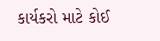કાર્યકરો માટે કોઈ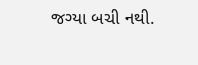જગ્યા બચી નથી.